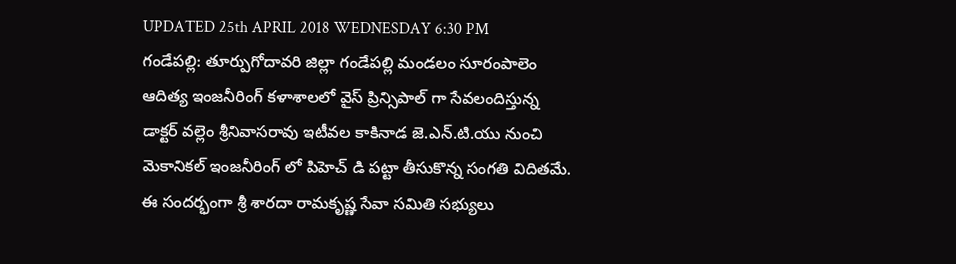UPDATED 25th APRIL 2018 WEDNESDAY 6:30 PM
గండేపల్లి: తూర్పుగోదావరి జిల్లా గండేపల్లి మండలం సూరంపాలెం ఆదిత్య ఇంజనీరింగ్ కళాశాలలో వైస్ ప్రిన్సిపాల్ గా సేవలందిస్తున్న డాక్టర్ వల్లెం శ్రీనివాసరావు ఇటీవల కాకినాడ జె.ఎన్.టి.యు నుంచి మెకానికల్ ఇంజనీరింగ్ లో పిహెచ్ డి పట్టా తీసుకొన్న సంగతి విదితమే. ఈ సందర్భంగా శ్రీ శారదా రామకృష్ణ సేవా సమితి సభ్యులు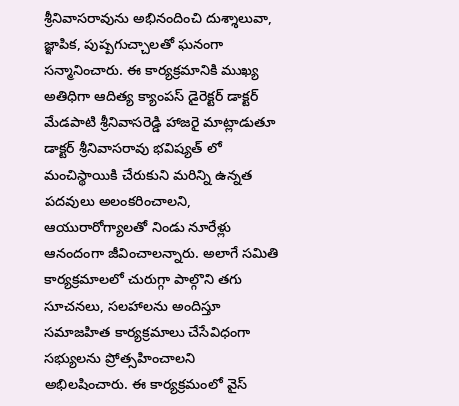శ్రీనివాసరావును అభినందించి దుశ్శాలువా, జ్ఞాపిక, పుష్పగుచ్చాలతో ఘనంగా సన్మానించారు. ఈ కార్యక్రమానికి ముఖ్య అతిధిగా ఆదిత్య క్యాంపస్ డైరెక్టర్ డాక్టర్ మేడపాటి శ్రీనివాసరెడ్డి హాజరై మాట్లాడుతూ డాక్టర్ శ్రీనివాసరావు భవిష్యత్ లో మంచిస్థాయికి చేరుకుని మరిన్ని ఉన్నత పదవులు అలంకరించాలని, ఆయురారోగ్యాలతో నిండు నూరేళ్లు ఆనందంగా జీవించాలన్నారు. అలాగే సమితి కార్యక్రమాలలో చురుగ్గా పాల్గొని తగు సూచనలు, సలహాలను అందిస్తూ సమాజహిత కార్యక్రమాలు చేసేవిధంగా సభ్యులను ప్రోత్సహించాలని అభిలషించారు. ఈ కార్యక్రమంలో వైస్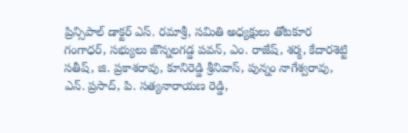ప్రిన్సిపాల్ డాక్టర్ ఎస్. రమాశ్రీ, సమితి అధ్యక్షులు తోటకూర గంగాధర్, సభ్యులు జొన్నలగడ్డ పవన్, ఎం. రాజేష్, శర్మ, కేదారశెట్టి సతీష్, జి. ప్రకాశరావు, కూనిరెడ్డి శ్రీనివాస్, పున్నం నాగేశ్వరావు, ఎన్. ప్రసాద్, పి. సత్యనారాయణ రెడ్డి,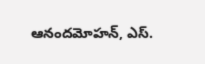ఆనందమోహన్, ఎస్.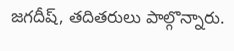జగదీష్, తదితరులు పాల్గొన్నారు.